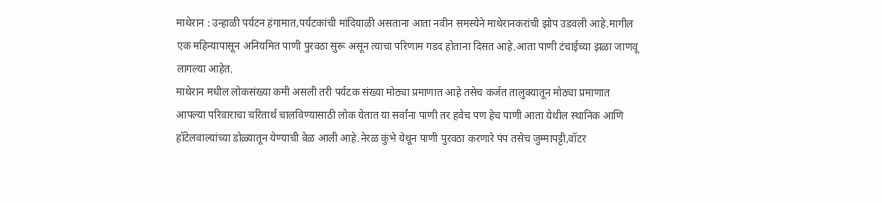माथेरान : उन्हाळी पर्यटन हंगामात,पर्यटकांची मांदियाळी असताना आता नवीन समस्येने माथेरानकरांची झोप उडवली आहे.मागील एक महिन्यापासून अनियमित पाणी पुरवठा सुरू असून त्याचा परिणाम गडद होताना दिसत आहे.आता पाणी टंचाईच्या झळा जाणवू लागल्या आहेत.
माथेरान मधील लोकसंख्या कमी असली तरी पर्यटक संख्या मोठ्या प्रमाणात आहे तसेच कर्जत तालुक्यातून मोठ्या प्रमाणात आपल्या परिवाराचा चरितार्थ चालविण्यासाठी लोक येतात या सर्वांना पाणी तर हवेच पण हेच पाणी आता येथील स्थानिक आणि हॉटेलवाल्यांच्या डोळ्यातून येण्याची वेळ आली आहे.नेरळ कुंभे येथून पाणी पुरवठा करणारे पंप तसेच जुम्मापट्टी,वॉटर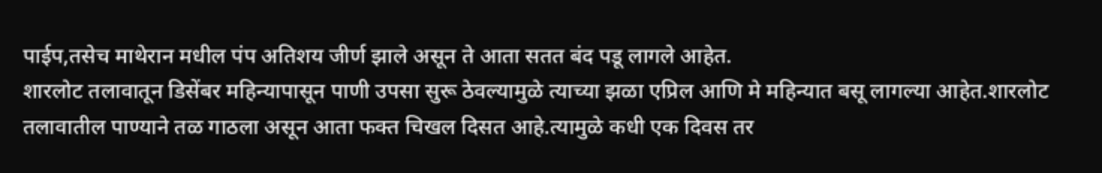पाईप,तसेच माथेरान मधील पंप अतिशय जीर्ण झाले असून ते आता सतत बंद पडू लागले आहेत.
शारलोट तलावातून डिसेंबर महिन्यापासून पाणी उपसा सुरू ठेवल्यामुळे त्याच्या झळा एप्रिल आणि मे महिन्यात बसू लागल्या आहेत.शारलोट तलावातील पाण्याने तळ गाठला असून आता फक्त चिखल दिसत आहे.त्यामुळे कधी एक दिवस तर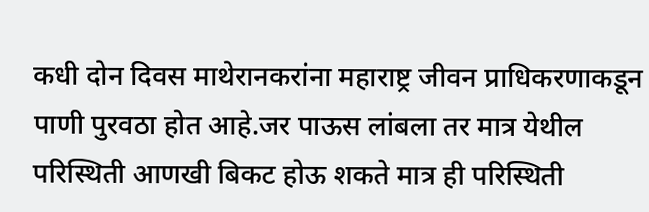कधी दोन दिवस माथेरानकरांना महाराष्ट्र जीवन प्राधिकरणाकडून पाणी पुरवठा होत आहे.जर पाऊस लांबला तर मात्र येथील परिस्थिती आणखी बिकट होऊ शकते मात्र ही परिस्थिती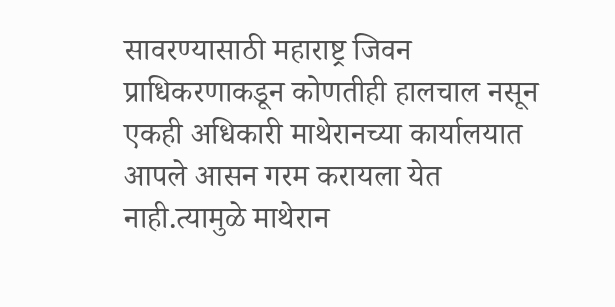सावरण्यासाठी महाराष्ट्र जिवन प्राधिकरणाकडून कोणतीही हालचाल नसून एकही अधिकारी माथेरानच्या कार्यालयात आपले आसन गरम करायला येत नाही.त्यामुळे माथेरान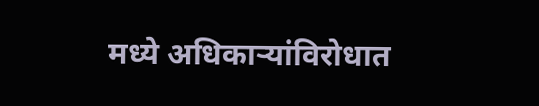मध्ये अधिकाऱ्यांविरोधात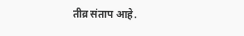तीव्र संताप आहे.